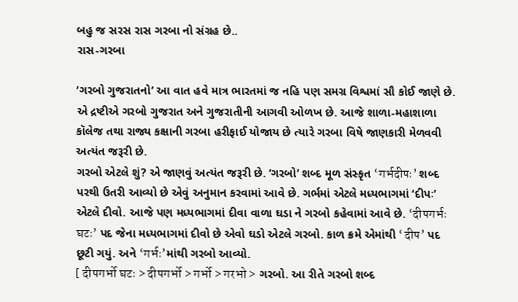બહુ જ સરસ રાસ ગરબા નો સંગ્રહ છે..
રાસ-ગરબા

‘ગરબો ગુજરાતનો’ આ વાત હવે માત્ર ભારતમાં જ નહિ પણ સમગ્ર વિશ્વમાં સૌ કોઈ જાણે છે. એ દ્રષ્ટીએ ગરબો ગુજરાત અને ગુજરાતીની આગવી ઓળખ છે. આજે શાળા-મહાશાળા કૉલેજ તથા રાજ્ય કક્ષાની ગરબા હરીફાઈ યોજાય છે ત્યારે ગરબા વિષે જાણકારી મેળવવી અત્યંત જરૂરી છે.
ગરબો એટલે શું? એ જાણવું અત્યંત જરૂરી છે. ‘ગરબો’ શબ્દ મૂળ સંસ્કૃત ‘गर्भदीपः’ શબ્દ પરથી ઉતરી આવ્યો છે એવું અનુમાન કરવામાં આવે છે. ગર્ભમાં એટલે મધ્યભાગમાં ‘દીપઃ’ એટલે દીવો. આજે પણ મધ્યભાગમાં દીવા વાળા ઘડા ને ગરબો કહેવામાં આવે છે. ‘दीपगर्भः घटः’ પદ જેના મધ્યભાગમાં દીવો છે એવો ઘડો એટલે ગરબો. કાળ ક્રમે એમાંથી ‘दीप’ પદ છૂટી ગયું. અને ‘गर्भः’માંથી ગરબો આવ્યો.
[ दीपगर्भो घटः > दीपगर्भो > गर्भो > गरभो > ગરબો. આ રીતે ગરબો શબ્દ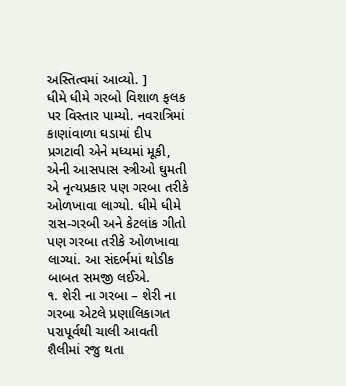અસ્તિત્વમાં આવ્યો. ]
ધીમે ધીમે ગરબો વિશાળ ફલક પર વિસ્તાર પામ્યો. નવરાત્રિમાં કાણાંવાળા ઘડામાં દીપ પ્રગટાવી એને મધ્યમાં મૂકી, એની આસપાસ સ્ત્રીઓ ઘુમતી એ નૃત્યપ્રકાર પણ ગરબા તરીકે ઓળખાવા લાગ્યો. ધીમે ધીમે રાસ-ગરબી અને કેટલાંક ગીતો પણ ગરબા તરીકે ઓળખાવા લાગ્યાં. આ સંદર્ભમાં થોડીક બાબત સમજી લઈએ.
૧. શેરી ના ગરબા – શેરી ના ગરબા એટલે પ્રણાલિકાગત પરાપૂર્વથી ચાલી આવતી શૈલીમાં રજુ થતા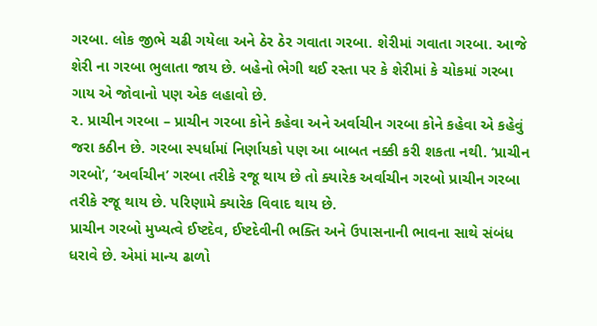ગરબા. લોક જીભે ચઢી ગયેલા અને ઠેર ઠેર ગવાતા ગરબા. શેરીમાં ગવાતા ગરબા. આજે શેરી ના ગરબા ભુલાતા જાય છે. બહેનો ભેગી થઈ રસ્તા પર કે શેરીમાં કે ચોકમાં ગરબા ગાય એ જોવાનો પણ એક લહાવો છે.
૨. પ્રાચીન ગરબા – પ્રાચીન ગરબા કોને કહેવા અને અર્વાચીન ગરબા કોને કહેવા એ કહેવું જરા કઠીન છે. ગરબા સ્પર્ધામાં નિર્ણાયકો પણ આ બાબત નક્કી કરી શકતા નથી. ‘પ્રાચીન ગરબો’, ‘અર્વાચીન’ ગરબા તરીકે રજૂ થાય છે તો ક્યારેક અર્વાચીન ગરબો પ્રાચીન ગરબા તરીકે રજૂ થાય છે. પરિણામે ક્યારેક વિવાદ થાય છે.
પ્રાચીન ગરબો મુખ્યત્વે ઈષ્ટદેવ, ઈષ્ટદેવીની ભક્તિ અને ઉપાસનાની ભાવના સાથે સંબંધ ધરાવે છે. એમાં માન્ય ઢાળો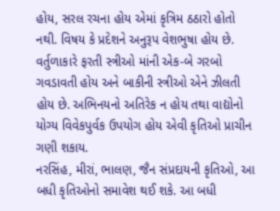હોય, સરલ રચના હોય એમાં કૃત્રિમ ઠઠારો હોતો નથી. વિષય કે પ્રદેશને અનુરૂપ વેશભુષા હોય છે. વર્તુળાકારે ફરતી સ્ત્રીઓ માંની એક-બે ગરબો ગવડાવતી હોય અને બાકીની સ્ત્રીઓ એને ઝીલતી હોય છે. અભિનયનો અતિરેક ન હોય તથા વાદ્યોનો યોગ્ય વિવેકપુર્વક ઉપયોગ હોય એવી કૃતિઓ પ્રાચીન ગણી શકાય.
નરસિંહ, મીરાં, ભાલણ, જૈન સંપ્રદાયની કૃતિઓ, આ બધી કૃતિઓનો સમાવેશ થઈ શકે. આ બધી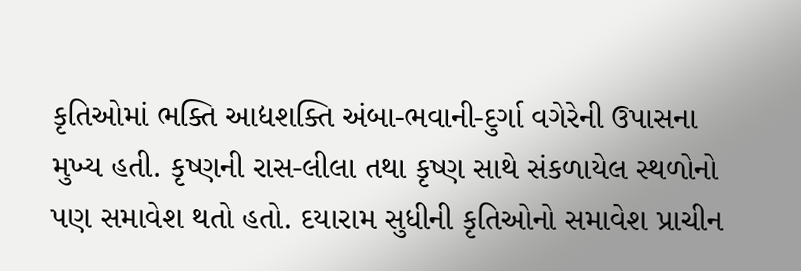કૃતિઓમાં ભક્તિ આદ્યશક્તિ અંબા-ભવાની-દુર્ગા વગેરેની ઉપાસના મુખ્ય હતી. કૃષ્ણની રાસ-લીલા તથા કૃષ્ણ સાથે સંકળાયેલ સ્થળોનો પણ સમાવેશ થતો હતો. દયારામ સુધીની કૃતિઓનો સમાવેશ પ્રાચીન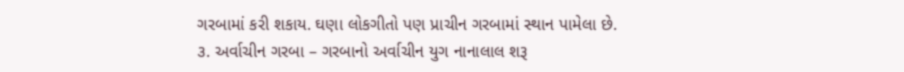ગરબામાં કરી શકાય. ઘણા લોકગીતો પણ પ્રાચીન ગરબામાં સ્થાન પામેલા છે.
૩. અર્વાચીન ગરબા – ગરબાનો અર્વાચીન યુગ નાનાલાલ શરૂ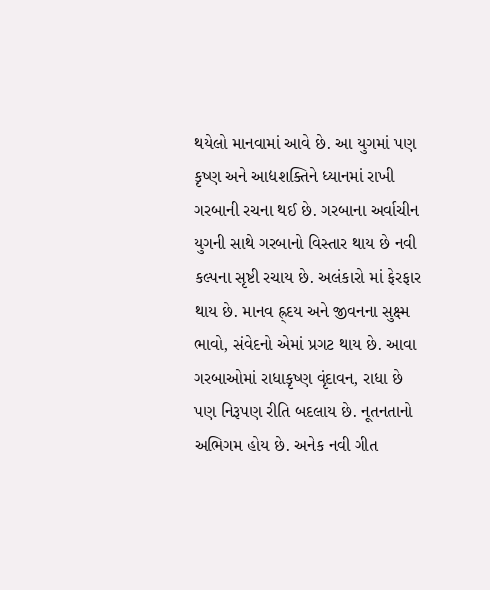થયેલો માનવામાં આવે છે. આ યુગમાં પણ કૃષ્ણ અને આદ્યશક્તિને ધ્યાનમાં રાખી ગરબાની રચના થઈ છે. ગરબાના અર્વાચીન યુગની સાથે ગરબાનો વિસ્તાર થાય છે નવી કલ્પના સૃષ્ટી રચાય છે. અલંકારો માં ફેરફાર થાય છે. માનવ હ્ર્દય અને જીવનના સુક્ષ્મ ભાવો, સંવેદનો એમાં પ્રગટ થાય છે. આવા ગરબાઓમાં રાધાકૃષ્ણ વૃંદાવન, રાધા છે પણ નિરૂપણ રીતિ બદલાય છે. નૂતનતાનો અભિગમ હોય છે. અનેક નવી ગીત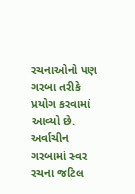રચનાઓનો પણ ગરબા તરીકે પ્રયોગ કરવામાં આવ્યો છે. અર્વાચીન ગરબામાં સ્વર રચના જટિલ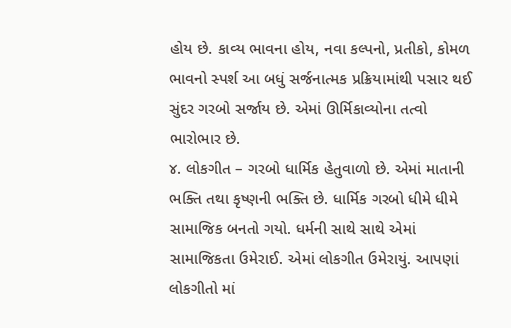હોય છે. કાવ્ય ભાવના હોય, નવા કલ્પનો, પ્રતીકો, કોમળ ભાવનો સ્પર્શ આ બધું સર્જનાત્મક પ્રક્રિયામાંથી પસાર થઈ સુંદર ગરબો સર્જાય છે. એમાં ઊર્મિકાવ્યોના તત્વો ભારોભાર છે.
૪. લોકગીત – ગરબો ધાર્મિક હેતુવાળો છે. એમાં માતાની ભક્તિ તથા કૃષ્ણની ભક્તિ છે. ધાર્મિક ગરબો ધીમે ધીમે સામાજિક બનતો ગયો. ધર્મની સાથે સાથે એમાં સામાજિકતા ઉમેરાઈ. એમાં લોકગીત ઉમેરાયું. આપણાં લોકગીતો માં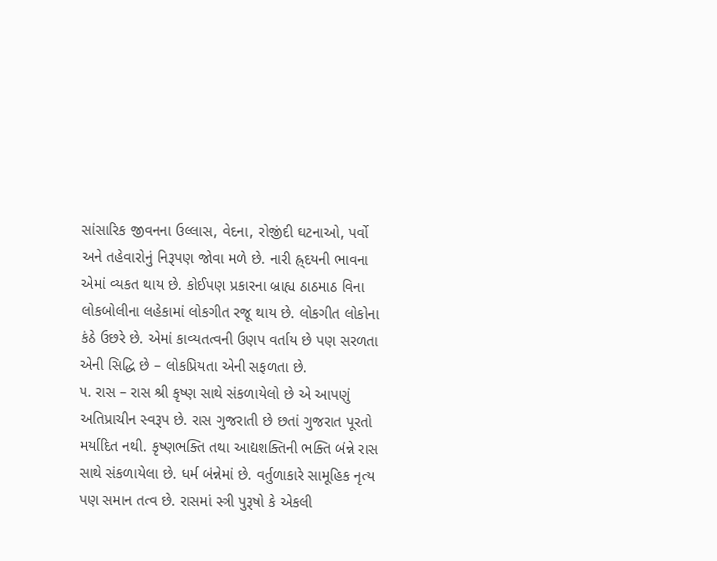સાંસારિક જીવનના ઉલ્લાસ, વેદના, રોજીંદી ઘટનાઓ, પર્વો અને તહેવારોનું નિરૂપણ જોવા મળે છે. નારી હ્ર્દયની ભાવના એમાં વ્યકત થાય છે. કોઈપણ પ્રકારના બ્રાહ્ય ઠાઠમાઠ વિના લોકબોલીના લહેકામાં લોકગીત રજૂ થાય છે. લોકગીત લોકોના કંઠે ઉછરે છે. એમાં કાવ્યતત્વની ઉણપ વર્તાય છે પણ સરળતા એની સિદ્ધિ છે – લોકપ્રિયતા એની સફળતા છે.
૫. રાસ – રાસ શ્રી કૃષ્ણ સાથે સંકળાયેલો છે એ આપણું અતિપ્રાચીન સ્વરૂપ છે. રાસ ગુજરાતી છે છતાં ગુજરાત પૂરતો મર્યાદિત નથી. કૃષ્ણભક્તિ તથા આદ્યશક્તિની ભક્તિ બંન્ને રાસ સાથે સંકળાયેલા છે. ધર્મ બંન્નેમાં છે. વર્તુળાકારે સામૂહિક નૃત્ય પણ સમાન તત્વ છે. રાસમાં સ્ત્રી પુરૂષો કે એકલી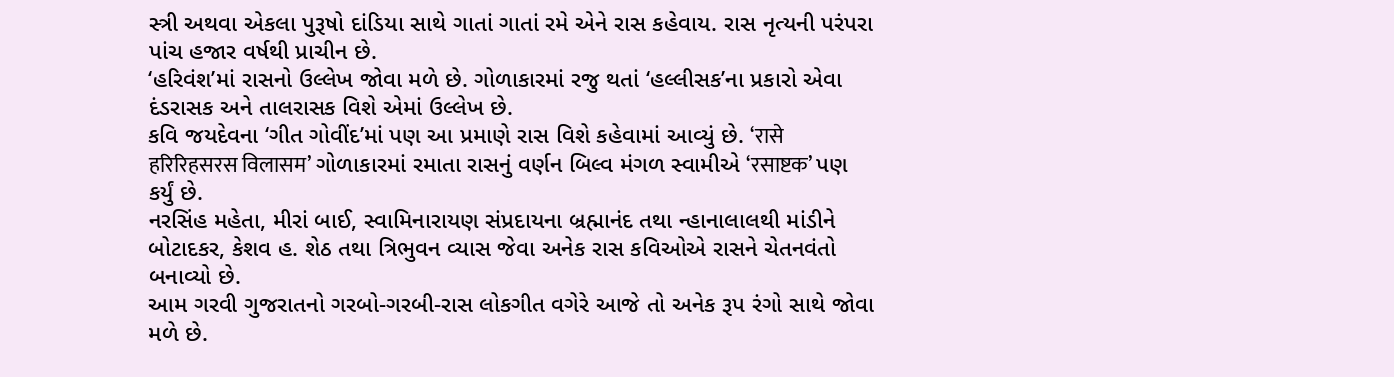સ્ત્રી અથવા એકલા પુરૂષો દાંડિયા સાથે ગાતાં ગાતાં રમે એને રાસ કહેવાય. રાસ નૃત્યની પરંપરા પાંચ હજાર વર્ષથી પ્રાચીન છે.
‘હરિવંશ’માં રાસનો ઉલ્લેખ જોવા મળે છે. ગોળાકારમાં રજુ થતાં ‘હલ્લીસક’ના પ્રકારો એવા દંડરાસક અને તાલરાસક વિશે એમાં ઉલ્લેખ છે.
કવિ જયદેવના ‘ગીત ગોવીંદ’માં પણ આ પ્રમાણે રાસ વિશે કહેવામાં આવ્યું છે. ‘रासे हरिरिहसरस विलासम’ ગોળાકારમાં રમાતા રાસનું વર્ણન બિલ્વ મંગળ સ્વામીએ ‘रसाष्टक’ પણ કર્યું છે.
નરસિંહ મહેતા, મીરાં બાઈ, સ્વામિનારાયણ સંપ્રદાયના બ્રહ્માનંદ તથા ન્હાનાલાલથી માંડીને બોટાદકર, કેશવ હ. શેઠ તથા ત્રિભુવન વ્યાસ જેવા અનેક રાસ કવિઓએ રાસને ચેતનવંતો બનાવ્યો છે.
આમ ગરવી ગુજરાતનો ગરબો-ગરબી-રાસ લોકગીત વગેરે આજે તો અનેક રૂપ રંગો સાથે જોવા મળે છે.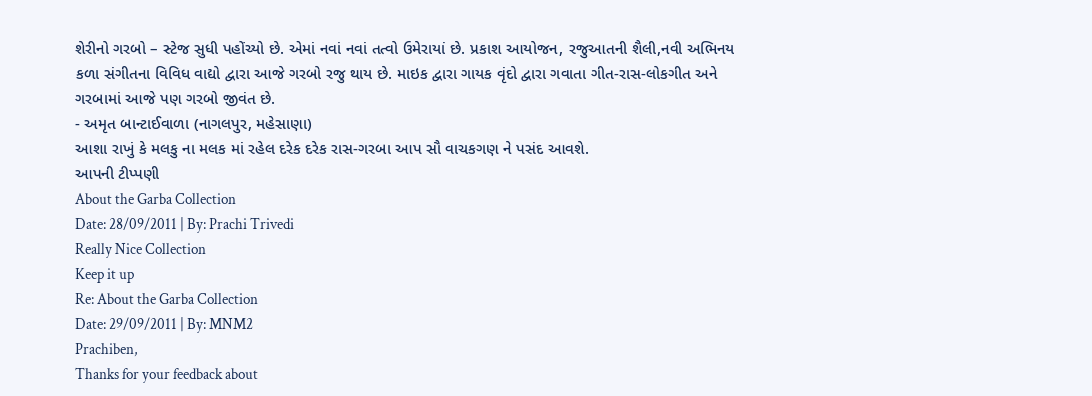શેરીનો ગરબો – સ્ટેજ સુધી પહોંચ્યો છે. એમાં નવાં નવાં તત્વો ઉમેરાયાં છે. પ્રકાશ આયોજન, રજુઆતની શૈલી,નવી અભિનય કળા સંગીતના વિવિધ વાદ્યો દ્વારા આજે ગરબો રજુ થાય છે. માઇક દ્વારા ગાયક વૃંદો દ્વારા ગવાતા ગીત-રાસ-લોકગીત અને ગરબામાં આજે પણ ગરબો જીવંત છે.
- અમૃત બાન્ટાઈવાળા (નાગલપુર, મહેસાણા)
આશા રાખું કે મલકુ ના મલક માં રહેલ દરેક દરેક રાસ-ગરબા આપ સૌ વાચકગણ ને પસંદ આવશે.
આપની ટીપ્પણી
About the Garba Collection
Date: 28/09/2011 | By: Prachi Trivedi
Really Nice Collection
Keep it up
Re: About the Garba Collection
Date: 29/09/2011 | By: MNM2
Prachiben,
Thanks for your feedback about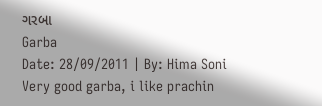ગરબા
Garba
Date: 28/09/2011 | By: Hima Soni
Very good garba, i like prachin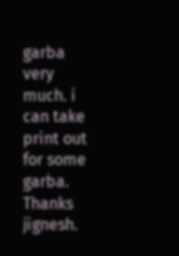garba very much. i can take print out for some garba.
Thanks jignesh.